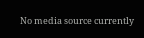No media source currently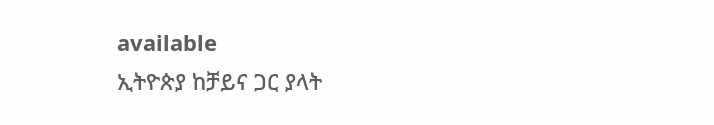available
ኢትዮጵያ ከቻይና ጋር ያላት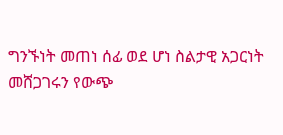ግንኙነት መጠነ ሰፊ ወደ ሆነ ስልታዊ አጋርነት መሸጋገሩን የውጭ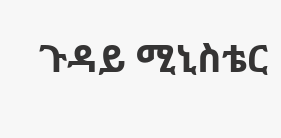ጉዳይ ሚኒስቴር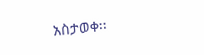አስታወቀ፡፡